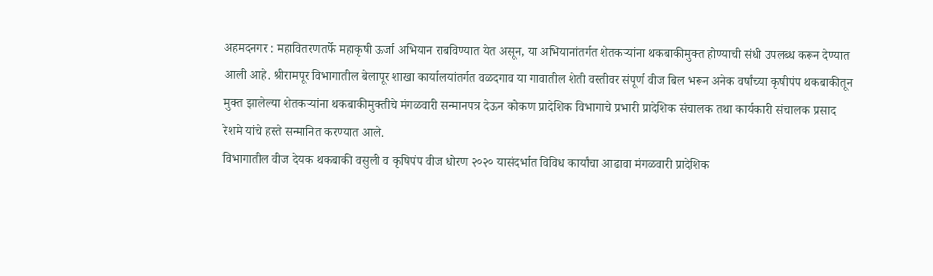अहमदनगर : महावितरणतर्फे महाकृषी ऊर्जा अभियान राबविण्यात येत असून, या अभियानांतर्गत शेतकऱ्यांना थकबाकीमुक्त होण्याची संधी उपलब्ध करून देण्यात आली आहे. श्रीरामपूर विभागातील बेलापूर शाखा कार्यालयांतर्गत वळदगाव या गावातील शेती वस्तीवर संपूर्ण वीज बिल भरून अनेक वर्षांच्या कृषीपंप थकबाकीतून मुक्त झालेल्या शेतकऱ्यांना थकबाकीमुक्तीचे मंगळवारी सन्मानपत्र देऊन कोकण प्रादेशिक विभागाचे प्रभारी प्रादेशिक संचालक तथा कार्यकारी संचालक प्रसाद रेशमे यांचे हस्ते सन्मानित करण्यात आले.
विभागातील वीज देयक थकबाकी वसुली व कृषिपंप वीज धोरण २०२० यासंदर्भात विविध कार्यांचा आढावा मंगळवारी प्रादेशिक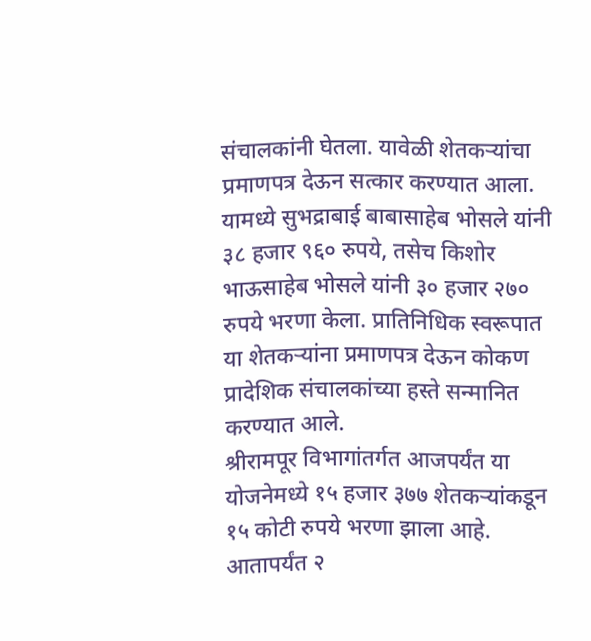संचालकांनी घेतला. यावेळी शेतकऱ्यांचा प्रमाणपत्र देऊन सत्कार करण्यात आला. यामध्ये सुभद्राबाई बाबासाहेब भोसले यांनी ३८ हजार ९६० रुपये, तसेच किशोर भाऊसाहेब भोसले यांनी ३० हजार २७० रुपये भरणा केला. प्रातिनिधिक स्वरूपात या शेतकऱ्यांना प्रमाणपत्र देऊन कोकण प्रादेशिक संचालकांच्या हस्ते सन्मानित करण्यात आले.
श्रीरामपूर विभागांतर्गत आजपर्यंत या योजनेमध्ये १५ हजार ३७७ शेतकऱ्यांकडून १५ कोटी रुपये भरणा झाला आहे. आतापर्यंत २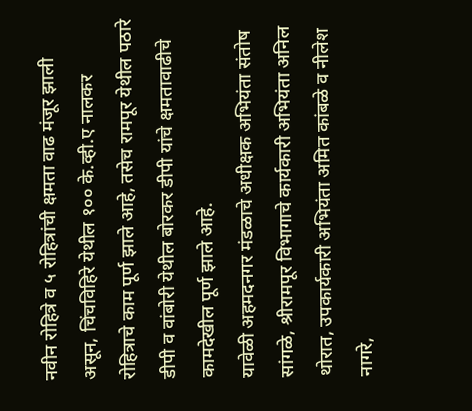नवीन रोहित्रे व ५ रोहित्रांची क्षमता वाढ मंजूर झाली असून, चिंचविहिरे येथील १०० के.व्ही.ए नालकर रोहित्राचे काम पूर्ण झाले आहे, तसेच रामपूर येथील पठारे डीपी व वांबोरी येथील बोरकर डीपी यांचे क्षमतावाढीचे कामदेखील पूर्ण झाले आहे.
यावेळी अहमदनगर मंडळाचे अधीक्षक अभियंता संतोष सांगळे, श्रीरामपूर विभागाचे कार्यकारी अभियंता अनिल थोरात, उपकार्यकारी अभियंता अमित कांबळे व नीलेश नागरे,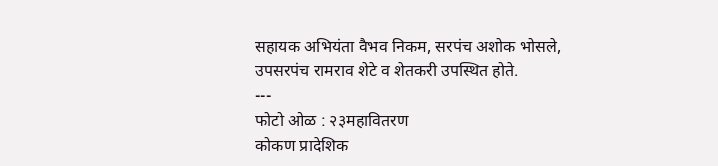सहायक अभियंता वैभव निकम, सरपंच अशोक भोसले, उपसरपंच रामराव शेटे व शेतकरी उपस्थित होते.
---
फोटो ओळ : २३महावितरण
कोकण प्रादेशिक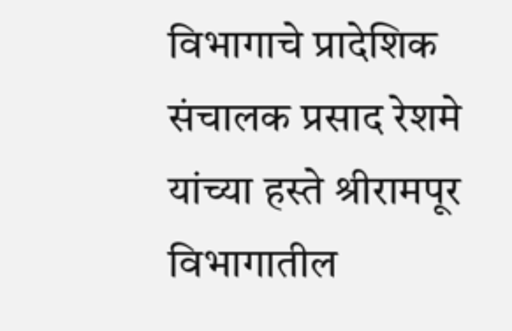विभागाचे प्रादेशिक संचालक प्रसाद रेशमे यांच्या हस्ते श्रीरामपूर विभागातील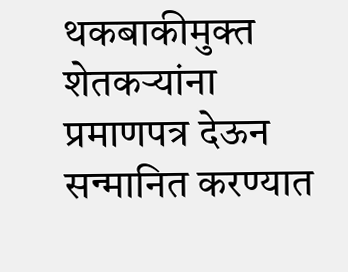थकबाकीमुक्त शेतकऱ्यांना प्रमाणपत्र देऊन सन्मानित करण्यात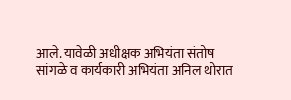आले. यावेळी अधीक्षक अभियंता संतोष सांगळे व कार्यकारी अभियंता अनिल थोरात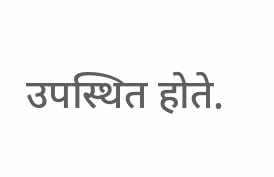उपस्थित होते.